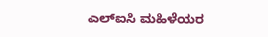ಎಲ್ಐಸಿ ಮಹಿಳೆಯರ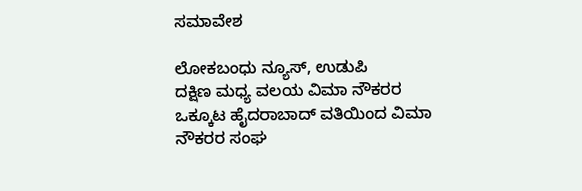ಸಮಾವೇಶ

ಲೋಕಬಂಧು ನ್ಯೂಸ್, ಉಡುಪಿ
ದಕ್ಷಿಣ ಮಧ್ಯ ವಲಯ ವಿಮಾ ನೌಕರರ ಒಕ್ಕೂಟ ಹೈದರಾಬಾದ್ ವತಿಯಿಂದ ವಿಮಾ ನೌಕರರ ಸಂಘ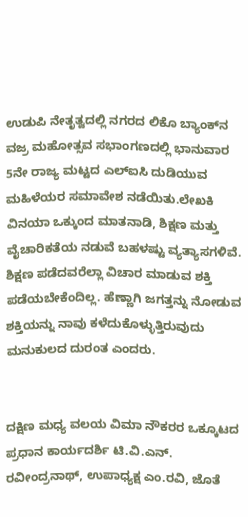ಉಡುಪಿ ನೇತೃತ್ವದಲ್ಲಿ ನಗರದ ಲಿಕೊ ಬ್ಯಾಂಕ್‌ನ ವಜ್ರ ಮಹೋತ್ಸವ ಸಭಾಂಗಣದಲ್ಲಿ ಭಾನುವಾರ 5ನೇ ರಾಜ್ಯ ಮಟ್ಟದ ಎಲ್ಐಸಿ ದುಡಿಯುವ ಮಹಿಳೆಯರ ಸಮಾವೇಶ ನಡೆಯಿತು.ಲೇಖಕಿ ವಿನಯಾ ಒಕ್ಕುಂದ ಮಾತನಾಡಿ, ಶಿಕ್ಷಣ ಮತ್ತು ವೈಚಾರಿಕತೆಯ ನಡುವೆ ಬಹಳಷ್ಟು ವ್ಯತ್ಯಾಸಗಳಿವೆ. ಶಿಕ್ಷಣ ಪಡೆದವರೆಲ್ಲಾ ವಿಚಾರ ಮಾಡುವ ಶಕ್ತಿ ಪಡೆಯಬೇಕೆಂದಿಲ್ಲ. ಹೆಣ್ಣಾಗಿ ಜಗತ್ತನ್ನು ನೋಡುವ ಶಕ್ತಿಯನ್ನು ನಾವು ಕಳೆದುಕೊಳ್ಳುತ್ತಿರುವುದು ಮನುಕುಲದ ದುರಂತ ಎಂದರು.


ದಕ್ಷಿಣ ಮಧ್ಯ ವಲಯ ವಿಮಾ ನೌಕರರ ಒಕ್ಕೂಟದ ಪ್ರಧಾನ ಕಾರ್ಯದರ್ಶಿ ಟಿ.ವಿ.ಎನ್. ರವೀಂದ್ರನಾಥ್, ಉಪಾಧ್ಯಕ್ಷ ಎಂ.ರವಿ, ಜೊತೆ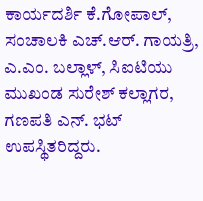ಕಾರ್ಯದರ್ಶಿ ಕೆ.ಗೋಪಾಲ್, ಸಂಚಾಲಕಿ ಎಚ್.ಆರ್. ಗಾಯತ್ರಿ, ಎ.ಎಂ. ಬಲ್ಲಾಳ್, ಸಿಐಟಿಯು ಮುಖಂಡ ಸುರೇಶ್ ಕಲ್ಲಾಗರ, ಗಣಪತಿ ಎನ್. ಭಟ್ ಉಪಸ್ಥಿತರಿದ್ದರು.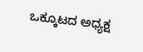ಒಕ್ಕೂಟದ ಅಧ್ಯಕ್ಷ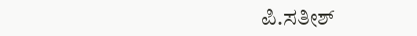ಪಿ.ಸತೀಶ್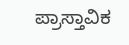ಪ್ರಾಸ್ತಾವಿಕ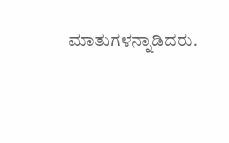ಮಾತುಗಳನ್ನಾಡಿದರು.